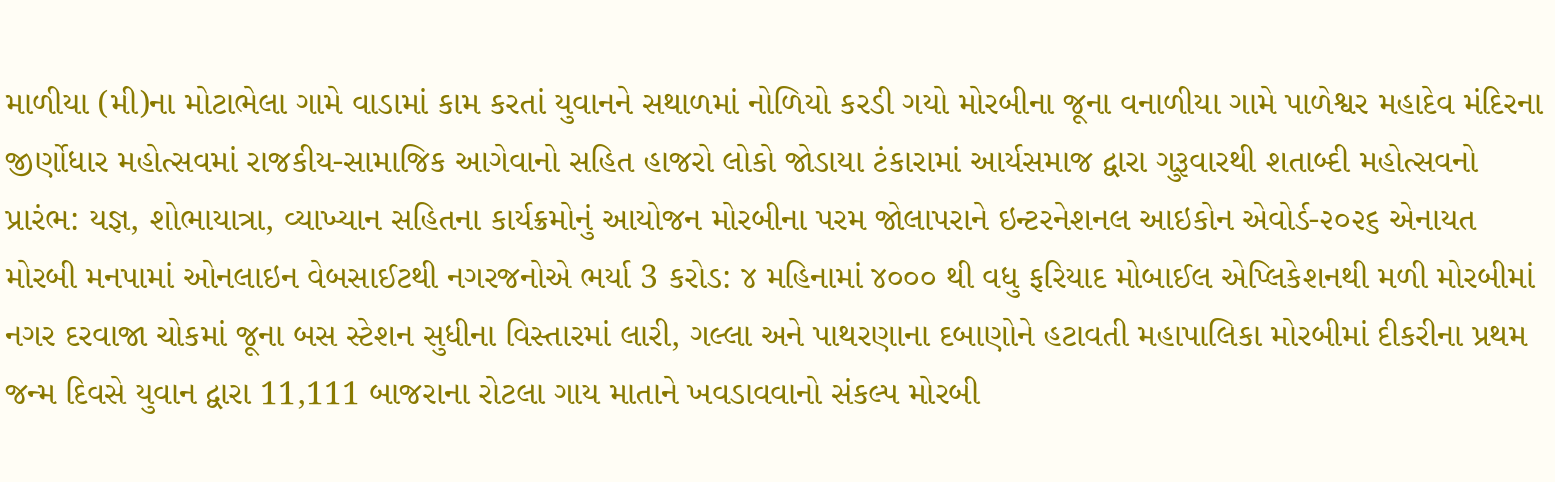માળીયા (મી)ના મોટાભેલા ગામે વાડામાં કામ કરતાં યુવાનને સથાળમાં નોળિયો કરડી ગયો મોરબીના જૂના વનાળીયા ગામે પાળેશ્વર મહાદેવ મંદિરના જીર્ણોધાર મહોત્સવમાં રાજકીય-સામાજિક આગેવાનો સહિત હાજરો લોકો જોડાયા ટંકારામાં આર્યસમાજ દ્વારા ગુરૂવારથી શતાબ્દી મહોત્સવનો પ્રારંભ: યજ્ઞ, શોભાયાત્રા, વ્યાખ્યાન સહિતના કાર્યક્રમોનું આયોજન મોરબીના પરમ જોલાપરાને ઇન્ટરનેશનલ આઇકોન એવોર્ડ-૨૦૨૬ એનાયત મોરબી મનપામાં ઓનલાઇન વેબસાઈટથી નગરજનોએ ભર્યા 3 કરોડ: ૪ મહિનામાં ૪૦૦૦ થી વધુ ફરિયાદ મોબાઈલ એપ્લિકેશનથી મળી મોરબીમાં નગર દરવાજા ચોકમાં જૂના બસ સ્ટેશન સુધીના વિસ્તારમાં લારી, ગલ્લા અને પાથરણાના દબાણોને હટાવતી મહાપાલિકા મોરબીમાં દીકરીના પ્રથમ જન્મ દિવસે યુવાન દ્વારા 11,111 બાજરાના રોટલા ગાય માતાને ખવડાવવાનો સંકલ્પ મોરબી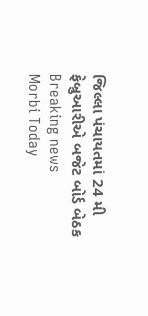જિલ્લા પંચાયતમાં 24 મી ફેબ્રુઆરીએ બજેટ બોર્ડ બેઠક
Breaking news
Morbi Today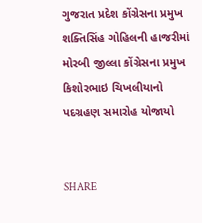ગુજરાત પ્રદેશ કોંગ્રેસના પ્રમુખ શક્તિસિંહ ગોહિલની હાજરીમાં મોરબી જીલ્લા કોંગ્રેસના પ્રમુખ કિશોરભાઇ ચિખલીયાનો પદગ્રહણ સમારોહ યોજાયો


SHARE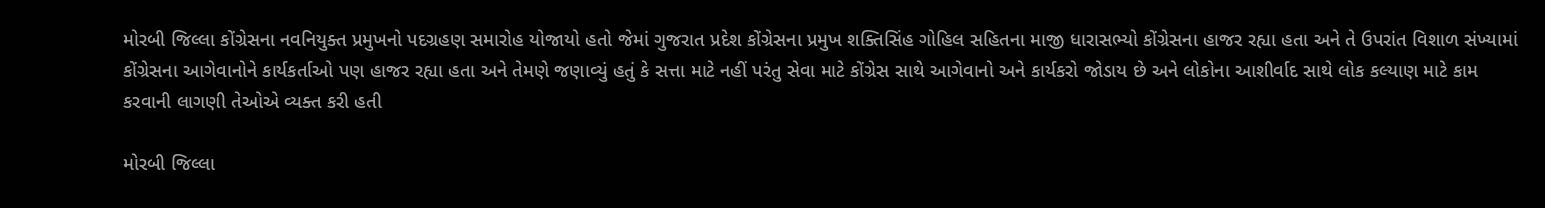મોરબી જિલ્લા કોંગ્રેસના નવનિયુક્ત પ્રમુખનો પદગ્રહણ સમારોહ યોજાયો હતો જેમાં ગુજરાત પ્રદેશ કોંગ્રેસના પ્રમુખ શક્તિસિંહ ગોહિલ સહિતના માજી ધારાસભ્યો કોંગ્રેસના હાજર રહ્યા હતા અને તે ઉપરાંત વિશાળ સંખ્યામાં કોંગ્રેસના આગેવાનોને કાર્યકર્તાઓ પણ હાજર રહ્યા હતા અને તેમણે જણાવ્યું હતું કે સત્તા માટે નહીં પરંતુ સેવા માટે કોંગ્રેસ સાથે આગેવાનો અને કાર્યકરો જોડાય છે અને લોકોના આશીર્વાદ સાથે લોક કલ્યાણ માટે કામ કરવાની લાગણી તેઓએ વ્યક્ત કરી હતી

મોરબી જિલ્લા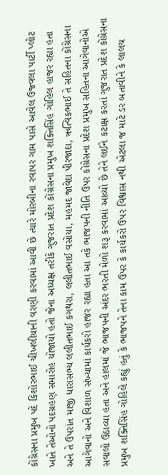કોંગ્રેસના પ્રમુખ પદે કિશોરભાઈ ચીખલીયાની વરણી કરવામાં આવી છે ત્યારે મોરબીના રવાપર ગામ પાસે આવેલ ઉજ્વલા પાર્ટી પ્લોટ ખાતે તેઓનો પદગ્રહણ સમારોહ યોજાયો હતો જેના અધ્યક્ષ તરીકે ગુજરાત પ્રદેશ કોંગ્રેસના પ્રમુખ શક્તિસિંહ ગોહિલ હાજર રહ્યા હતા અને તે ઉપરાંત માજી ધારાસભ્ય લલીતભાઈ કગથરા, લલીતભાઈ વસોયા, મહમદ જાવેદા પીરજાદા, ઋત્વિકભાઈ તે સહિતના કોંગ્રેસના આગેવાનો અને વિશાળ સંખ્યામાં કાર્યકરો હાજર રહ્યા હતા આ તકે ભાજપની નીતિ ઉપર કોંગ્રેસના પ્રદેશ પ્રમુખ સહિતના આગેવાનોએ સવાલો ઉઠાવ્યા હતા અને હાલમાં જે ભાજપની અંદર ભરતી મેળો શરૂ કરવામાં આવ્યો છે તેને લઈને કટાક્ષ કરતાં ગુજરાત પ્રદેશ કોંગ્રેસના પ્રમુખ શક્તિસિંહ ગોહિલે કહ્યું હતું કે ભાજપને તેના કામ ઉપર કે કાર્યકરો ઉપર વિશ્વાસ નથી એટલા જ માટે ડર બતાવીને કે લાલચ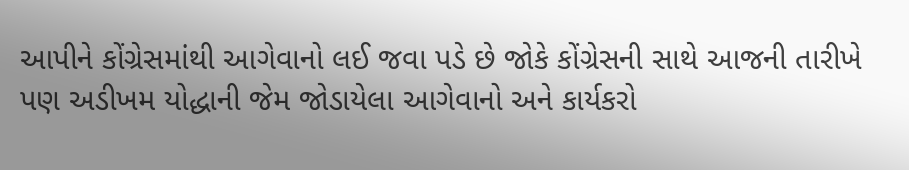આપીને કોંગ્રેસમાંથી આગેવાનો લઈ જવા પડે છે જોકે કોંગ્રેસની સાથે આજની તારીખે પણ અડીખમ યોદ્ધાની જેમ જોડાયેલા આગેવાનો અને કાર્યકરો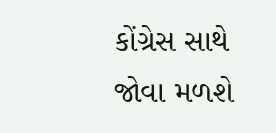કોંગ્રેસ સાથે જોવા મળશે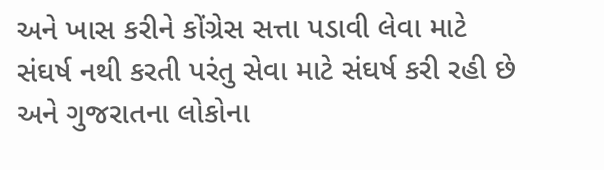અને ખાસ કરીને કોંગ્રેસ સત્તા પડાવી લેવા માટે સંઘર્ષ નથી કરતી પરંતુ સેવા માટે સંઘર્ષ કરી રહી છે અને ગુજરાતના લોકોના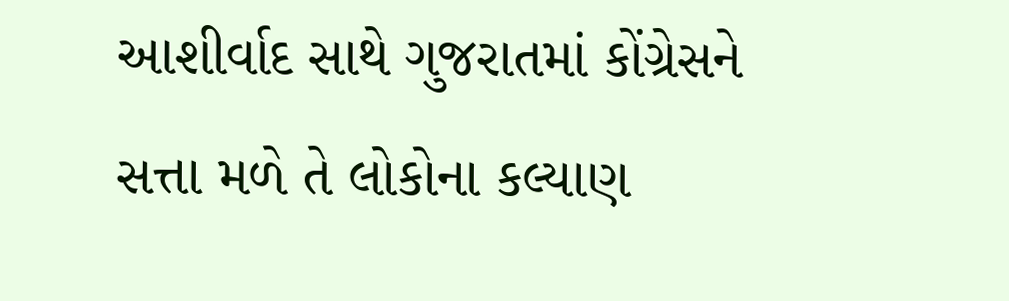આશીર્વાદ સાથે ગુજરાતમાં કોંગ્રેસને સત્તા મળે તે લોકોના કલ્યાણ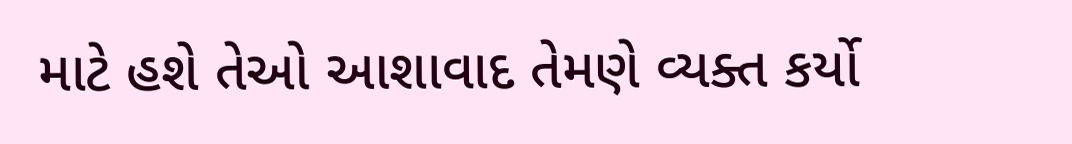માટે હશે તેઓ આશાવાદ તેમણે વ્યક્ત કર્યો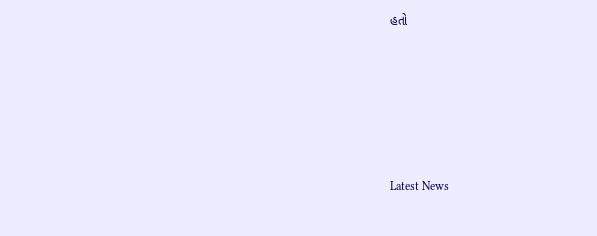હતો






Latest News